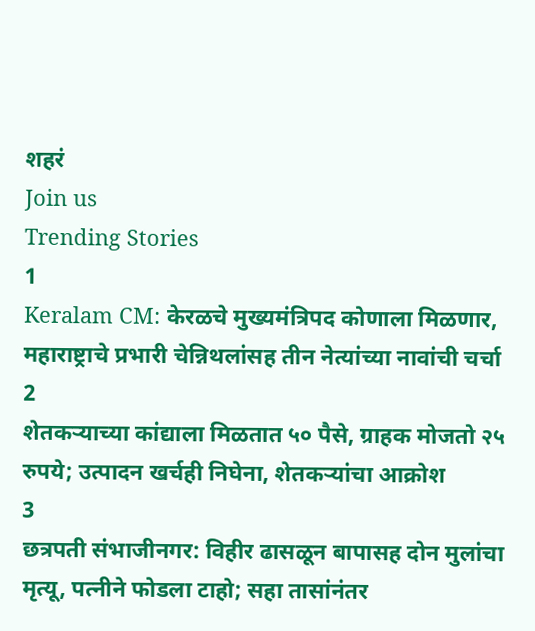शहरं
Join us
Trending Stories
1
Keralam CM: केरळचे मुख्यमंत्रिपद कोणाला मिळणार, महाराष्ट्राचे प्रभारी चेन्निथलांसह तीन नेत्यांच्या नावांची चर्चा
2
शेतकऱ्याच्या कांद्याला मिळतात ५० पैसे, ग्राहक मोजतो २५ रुपये; उत्पादन खर्चही निघेना, शेतकऱ्यांचा आक्रोश
3
छत्रपती संभाजीनगर: विहीर ढासळून बापासह दोन मुलांचा मृत्यू, पत्नीने फोडला टाहो; सहा तासांनंतर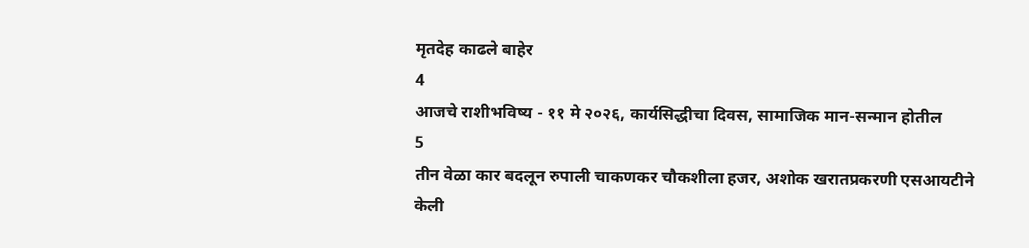मृतदेह काढले बाहेर
4
आजचे राशीभविष्य - ११ मे २०२६, कार्यसिद्धीचा दिवस, सामाजिक मान-सन्मान होतील
5
तीन वेळा कार बदलून रुपाली चाकणकर चौकशीला हजर, अशोक खरातप्रकरणी एसआयटीने केली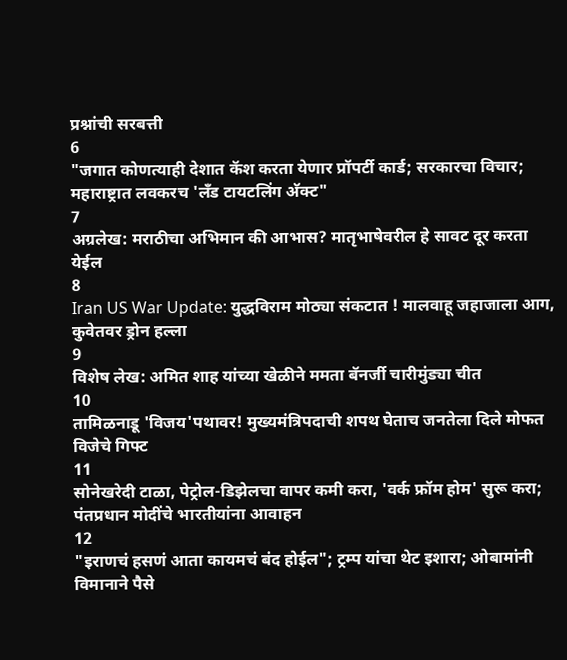प्रश्नांची सरबत्ती
6
"जगात कोणत्याही देशात कॅश करता येणार प्रॉपर्टी कार्ड; सरकारचा विचार; महाराष्ट्रात लवकरच 'लँड टायटलिंग अ‍ॅक्ट"
7
अग्रलेख: मराठीचा अभिमान की आभास? मातृभाषेवरील हे सावट दूर करता येईल
8
Iran US War Update: युद्धविराम मोठ्या संकटात ! मालवाहू जहाजाला आग, कुवेतवर ड्रोन हल्ला
9
विशेष लेख: अमित शाह यांच्या खेळीने ममता बॅनर्जी चारीमुंड्या चीत
10
तामिळनाडू 'विजय'पथावर! मुख्यमंत्रिपदाची शपथ घेताच जनतेला दिले मोफत विजेचे गिफ्ट
11
सोनेखरेदी टाळा, पेट्रोल-डिझेलचा वापर कमी करा, 'वर्क फ्रॉम होम' सुरू करा; पंतप्रधान मोदींचे भारतीयांना आवाहन
12
"इराणचं हसणं आता कायमचं बंद होईल"; ट्रम्प यांचा थेट इशारा; ओबामांनी विमानाने पैसे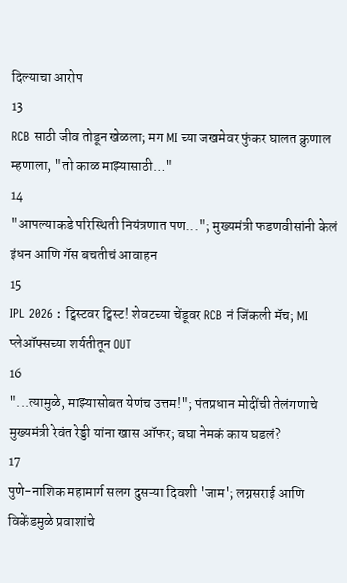दिल्याचा आरोप
13
RCB साठी जीव तोडून खेळला; मग MI च्या जखमेवर फुंकर घालत क्रुणाल म्हणाला, "तो काळ माझ्यासाठी…"
14
"आपल्याकडे परिस्थिती नियंत्रणात पण..."; मुख्यमंत्री फडणवीसांनी केलं इंधन आणि गॅस बचतीचं आवाहन
15
IPL 2026 : ट्विस्टवर ट्विस्ट! शेवटच्या चेंडूवर RCB नं जिंकली मॅच; MI प्लेऑफ्सच्या शर्यतीतून OUT
16
"...त्यामुळे, माझ्यासोबत येणंच उत्तम!"; पंतप्रधान मोदींची तेलंगणाचे मुख्यमंत्री रेवंत रेड्डी यांना खास ऑफर; बघा नेमकं काय घडलं?
17
पुणे-नाशिक महामार्ग सलग दुसऱ्या दिवशी 'जाम'; लग्नसराई आणि विकेंडमुळे प्रवाशांचे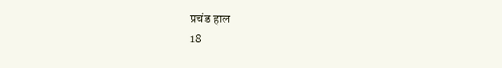प्रचंड हाल
18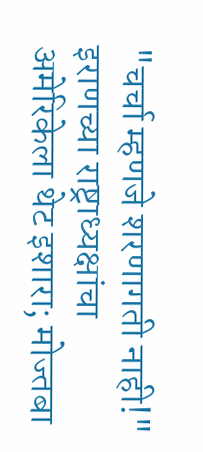"चर्चा म्हणजे शरणागती नाही!" इराणच्या राष्ट्राध्यक्षांचा अमेरिकेला थेट इशारा; मोज्तबा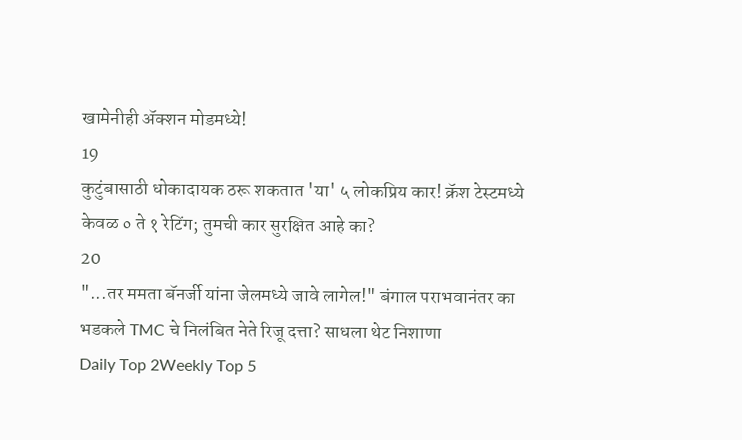खामेनीही अ‍ॅक्शन मोडमध्ये!
19
कुटुंबासाठी धोकादायक ठरू शकतात 'या' ५ लोकप्रिय कार! क्रॅश टेस्टमध्ये केवळ ० ते १ रेटिंग; तुमची कार सुरक्षित आहे का?
20
"...तर ममता बॅनर्जी यांना जेलमध्ये जावे लागेल!" बंगाल पराभवानंतर का भडकले TMC चे निलंबित नेते रिजू दत्ता? साधला थेट निशाणा
Daily Top 2Weekly Top 5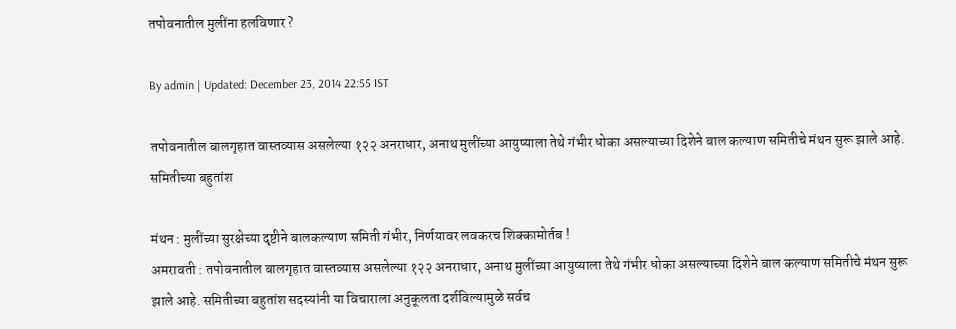तपोवनातील मुलींना हलविणार ?

By admin | Updated: December 23, 2014 22:55 IST

तपोवनातील बालगृहात वास्तव्यास असलेल्या १२२ अनराधार, अनाथ मुलींच्या आयुष्याला तेथे गंभीर धोका असल्याच्या दिशेने बाल कल्याण समितीचे मंथन सुरू झाले आहे. समितीच्या बहुतांश

मंथन : मुलींच्या सुरक्षेच्या दृष्टीने बालकल्याण समिती गंभीर, निर्णयावर लवकरच शिक्कामोर्तब !
अमरावती : तपोवनातील बालगृहात वास्तव्यास असलेल्या १२२ अनराधार, अनाथ मुलींच्या आयुष्याला तेथे गंभीर धोका असल्याच्या दिशेने बाल कल्याण समितीचे मंथन सुरू झाले आहे. समितीच्या बहुतांश सदस्यांनी या विचाराला अनुकूलता दर्शविल्यामुळे सर्वच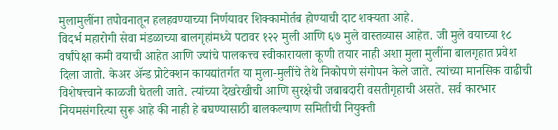मुलामुलींना तपोवनातून हलहवण्याच्या निर्णयावर शिक्कामोर्तब होण्याची दाट शक्यता आहे.
विदर्भ महारोगी सेवा मंडळाच्या बालगृहांमध्ये पटावर १२२ मुली आणि ६७ मुले वास्तव्यास आहेत. जी मुले वयाच्या १८ वर्षांपेक्षा कमी वयाची आहेत आणि ज्यांचे पालकत्त्व स्वीकारायला कूणी तयार नाही अशा मुला मुलींना बालगृहात प्रवेश दिला जातो. केअर अ‍ॅन्ड प्रोटेक्शन कायद्यांतर्गत या मुला-मुलींचे तेथे निकोपणे संगोपन केले जाते. त्यांच्या मानसिक वाढीची विशेषत्त्वाने काळजी घेतली जाते. त्यांच्या देखरेखीची आणि सुरक्षेची जबाबदारी वसतीगृहाची असते. सर्व कारभार नियमसंगरित्या सुरू आहे की नाही हे बघण्यासाठी बालकल्याण समितीची नियुक्ती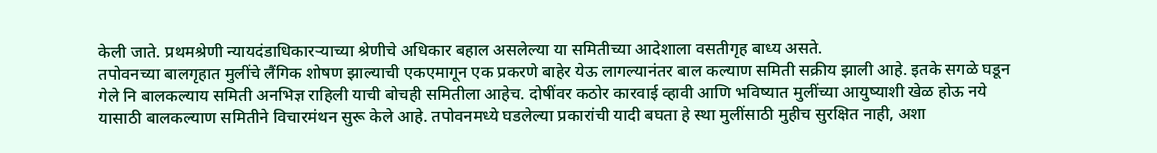केली जाते. प्रथमश्रेणी न्यायदंडाधिकारऱ्याच्या श्रेणीचे अधिकार बहाल असलेल्या या समितीच्या आदेशाला वसतीगृह बाध्य असते.
तपोवनच्या बालगृहात मुलींचे लैंगिक शोषण झाल्याची एकएमागून एक प्रकरणे बाहेर येऊ लागल्यानंतर बाल कल्याण समिती सक्रीय झाली आहे. इतके सगळे घडून गेले नि बालकल्याय समिती अनभिज्ञ राहिली याची बोचही समितीला आहेच. दोषींवर कठोर कारवाई व्हावी आणि भविष्यात मुलींच्या आयुष्याशी खेळ होऊ नये यासाठी बालकल्याण समितीने विचारमंथन सुरू केले आहे. तपोवनमध्ये घडलेल्या प्रकारांची यादी बघता हे स्था मुलींसाठी मुहीच सुरक्षित नाही, अशा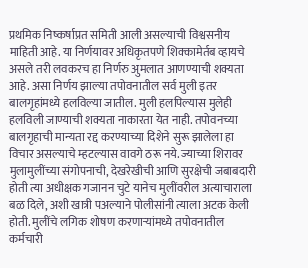प्रथमिक निष्कर्षाप्रत समिती आली असल्याची विश्वसनीय माहिती आहे. या निर्णयावर अधिकृतपणे शिक्कामेर्तब व्हायचे असले तरी लवकरच हा निर्णरु अुमलात आणण्याची शक्यता आहे. असा निर्णय झाल्या तपोवनातील सर्व मुली इतर बालगृहांमध्ये हलविल्या जातील. मुली हलपिल्यास मुलेही हलविली जाण्याची शक्यता नाकारता येत नाही. तपोवनच्या बालगृहाची मान्यता रद्द करण्याच्या दिशेने सुरू झालेला हा विचार असल्याचे म्हटल्यास वावगे ठरू नये. ज्याच्या शिरावर मुलामुलींच्या संगोपनाची, देखरेखीची आणि सुरक्षेची जबाबदारी होती त्या अधीक्षक गजानन चुटे यानेच मुलींवरील अत्याचाराला बळ दिले, अशी खात्री पअल्याने पोलीसांनी त्याला अटक केली होती. मुलींचे लगिक शोषण करणाऱ्यांमध्ये तपोवनातील कर्मचारी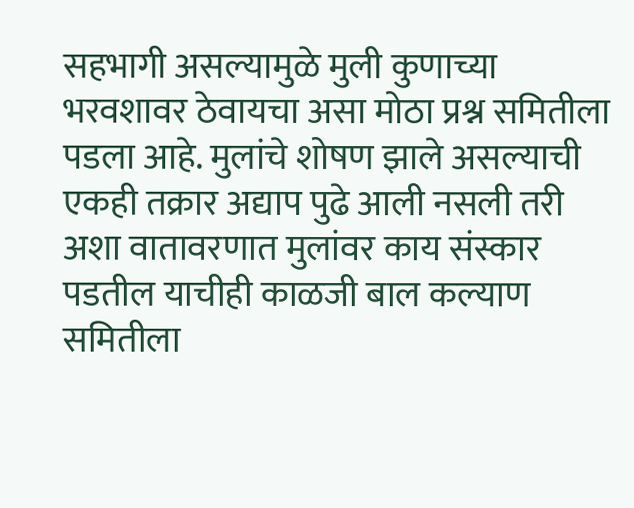सहभागी असल्यामुळे मुली कुणाच्या भरवशावर ठेवायचा असा मोठा प्रश्न समितीला पडला आहे. मुलांचे शोषण झाले असल्याची एकही तक्रार अद्याप पुढे आली नसली तरी अशा वातावरणात मुलांवर काय संस्कार पडतील याचीही काळजी बाल कल्याण समितीला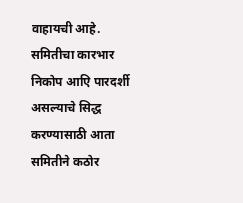वाहायची आहे. समितीचा कारभार निकोप आएि पारदर्शी असल्याचे सिद्ध करण्यासाठी आता समितीने कठोर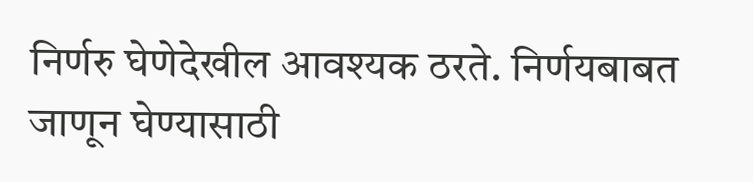निर्णरु घेणेदेखील आवश्यक ठरते. निर्णयबाबत जाणून घेण्यासाठी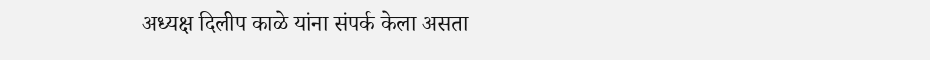अध्यक्ष दिलीप काळे यांना संपर्क केला असता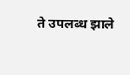ते उपलब्ध झाले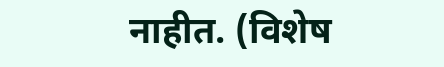नाहीत. (विशेष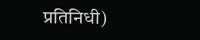प्रतिनिधी)